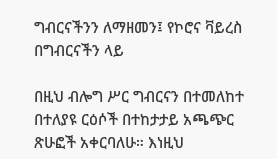ግብርናችንን ለማዘመን፤ የኮሮና ቫይረስ በግብርናችን ላይ

በዚህ ብሎግ ሥር ግብርናን በተመለከተ በተለያዩ ርዕሶች በተከታታይ አጫጭር ጽሁፎች አቀርባለሁ። እነዚህ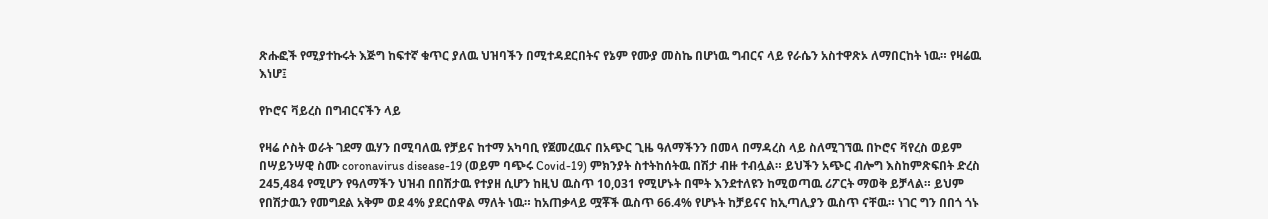ጽሑፎች የሚያተኩሩት እጅግ ከፍተኛ ቁጥር ያለዉ ህዝባችን በሚተዳደርበትና የኔም የሙያ መስኬ በሆነዉ ግብርና ላይ የራሴን አስተዋጽኦ ለማበርከት ነዉ። የዛሬዉ እነሆ፤

የኮሮና ቫይረስ በግብርናችን ላይ

የዛሬ ሶስት ወራት ገደማ ዉሃን በሚባለዉ የቻይና ከተማ አካባቢ የጀመረዉና በአጭር ጊዜ ዓለማችንን በመላ በማዳረስ ላይ ስለሚገኘዉ በኮሮና ቫየረስ ወይም በሣይንሣዊ ስሙ coronavirus disease-19 (ወይም ባጭሩ Covid-19) ምክንያት ስተትከሰትዉ በሽታ ብዙ ተብሏል። ይህችን አጭር ብሎግ እስከምጽፍበት ድረስ 245,484 የሚሆን የዓለማችን ህዝብ በበሽታዉ የተያዘ ሲሆን ከዚህ ዉስጥ 10,031 የሚሆኑት በሞት እንደተለዩን ከሚወጣዉ ሪፖርት ማወቅ ይቻላል። ይህም የበሽታዉን የመግደል አቅም ወደ 4% ያደርሰዋል ማለት ነዉ። ከአጠቃላይ ሟቾች ዉስጥ 66.4% የሆኑት ከቻይናና ከኢጣሊያን ዉስጥ ናቸዉ። ነገር ግን በበጎ ጎኑ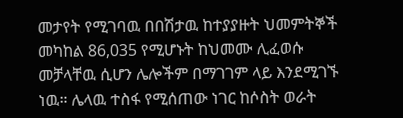መታየት የሚገባዉ በበሽታዉ ከተያያዙት ህመምትኞች መካከል 86,035 የሚሆኑት ከህመሙ ሊፈወሱ መቻላቸዉ ሲሆን ሌሎችም በማገገም ላይ እንደሚገኙ ነዉ። ሌላዉ ተስፋ የሚሰጠው ነገር ከሶስት ወራት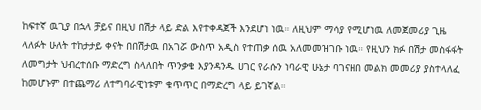ከፍተኛ ዉጊያ በኋላ ቻይና በዚህ በሽታ ላይ ድል እየተቀዳጀች እንደሆነ ነዉ። ለዚህም ማሳያ የሚሆነዉ ለመጀመሪያ ጊዜ ላለፉት ሁለት ተከታታይ ቀናት በበሽታዉ በአገሯ ውስጥ አዲስ የተጠቃ ሰዉ አለመመዝገቡ ነዉ። የዚህን ክፉ በሽታ መስፋፋት ለመግታት ህብረተሰቡ ማድረግ ስላለበት ጥንቃቄ እያንዳንዱ ሀገር የራሱን ነባራዊ ሁኔታ ባገናዘበ መልክ መመሪያ ያስተላለፈ ከመሆኑም በተጨማሪ ለተግባራዊነቱም ቁጥጥር በማድረግ ላይ ይገኛል።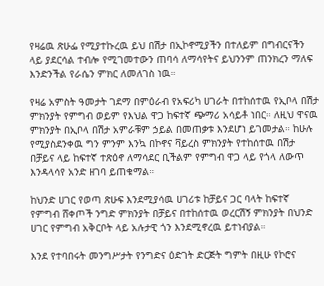የዛሬዉ ጽሁፌ የሚያተኩረዉ ይህ በሽታ በኢኮኖሚያችን በተለይም በግብርናችን ላይ ያደርሳል ተብሎ የሚገመተውን ጠባሳ ለማሳየትና ይህንንም ጠንክረን ማለፍ እንድንችል የራሴን ምክር ለመለገስ ነዉ።

የዛሬ አምስት ዓመታት ገደማ በምዕራብ የአፍሪካ ሀገራት በተከሰተዉ የኢቦላ በሽታ ምክንያት የምግብ ወይም የእህል ዋጋ ከፍተኛ ጭማሪ አሳይቶ ነበር። ለዚህ ዋናዉ ምክንያት በኢቦላ በሽታ አምራቹም ኃይል በመጠቃቱ እንደሆነ ይገመታል። ከሁሉ የሚያስደንቀዉ ግን ምንም እንኳ በኮኖና ቫይረስ ምክንያት የተከሰተዉ በሽታ በቻይና ላይ ከፍተኛ ተጽዕኖ ለማሳደር ቢችልም የምግብ ዋጋ ላይ የጎላ ለውጥ እንዳላሳየ አንድ ዘገባ ይጠቁማል።

ከህንድ ሀገር የወጣ ጽሁፍ እንደሚያሳዉ ሀገሪቱ ከቻይና ጋር ባላት ከፍተኛ የምግብ ሸቀጦች ንግድ ምክንያት በቻይና በተከሰተዉ ወረርሽኝ ምክንያት በህንድ ሀገር የምግብ አቅርቦት ላይ አሉታዊ ጎን እንደሚኖረዉ ይተነብያል።

እንደ የተባበሩት መንግሥታት የንግድና ዕድገት ድርጅት ግምት በዚሁ የኮሮና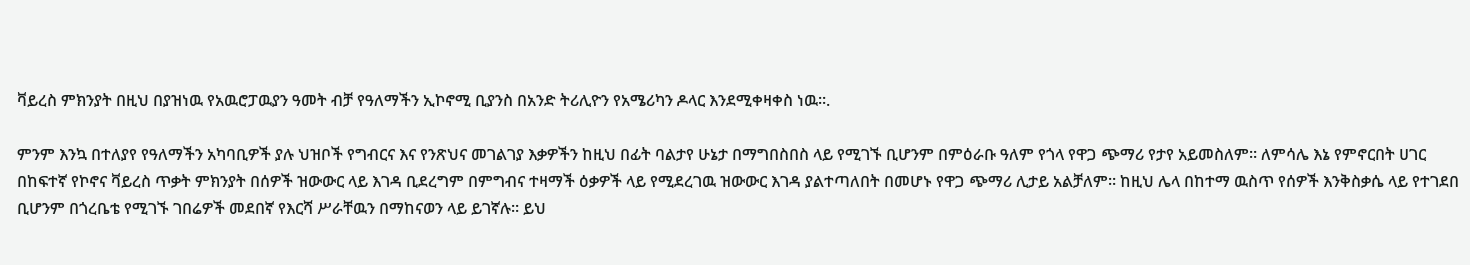ቫይረስ ምክንያት በዚህ በያዝነዉ የአዉሮፓዉያን ዓመት ብቻ የዓለማችን ኢኮኖሚ ቢያንስ በአንድ ትሪሊዮን የአሜሪካን ዶላር እንደሚቀዛቀስ ነዉ።.

ምንም እንኳ በተለያየ የዓለማችን አካባቢዎች ያሉ ህዝቦች የግብርና እና የንጽህና መገልገያ እቃዎችን ከዚህ በፊት ባልታየ ሁኔታ በማግበስበስ ላይ የሚገኙ ቢሆንም በምዕራቡ ዓለም የጎላ የዋጋ ጭማሪ የታየ አይመስለም። ለምሳሌ እኔ የምኖርበት ሀገር በከፍተኛ የኮኖና ቫይረስ ጥቃት ምክንያት በሰዎች ዝውውር ላይ እገዳ ቢደረግም በምግብና ተዛማች ዕቃዎች ላይ የሚደረገዉ ዝውውር እገዳ ያልተጣለበት በመሆኑ የዋጋ ጭማሪ ሊታይ አልቻለም። ከዚህ ሌላ በከተማ ዉስጥ የሰዎች እንቅስቃሴ ላይ የተገደበ ቢሆንም በጎረቤቴ የሚገኙ ገበሬዎች መደበኛ የእርሻ ሥራቸዉን በማከናወን ላይ ይገኛሉ። ይህ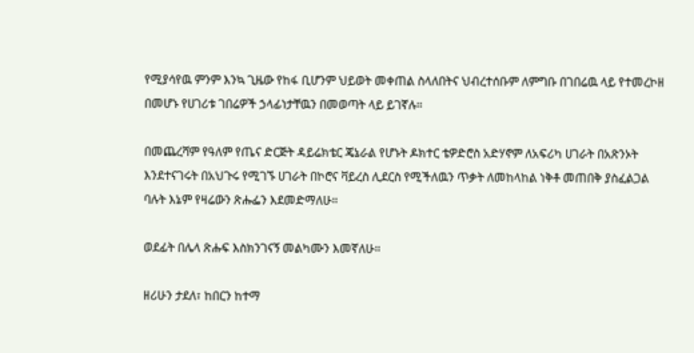የሚያሳየዉ ምንም እንኳ ጊዜው የከፋ ቢሆንም ህይወት መቀጠል ስላለበትና ህብረተሰቡም ለምግቡ በገበሬዉ ላይ የተመረኮዘ በመሆኑ የሀገሪቱ ገበሬዎች ኃላፊነታቸዉን በመወጣት ላይ ይገኛሉ።

በመጨረሻም የዓለም የጤና ድርጅት ዳይሬክቴር ጄኔራል የሆኑት ዶክተር ቴዎድሮስ አድሃኖም ለአፍሪካ ሀገራት በአጽንኦት እንደተናገሩት በአህጉሩ የሚገኙ ሀገራት በኮሮና ቫይረስ ሊደርስ የሚችለዉን ጥቃት ለመከላከል ነቅቶ መጠበቅ ያስፈልጋል ባሉት እኔም የዛሬውን ጽሑፌን እደመድማለሁ።

ወደፊት በሌላ ጽሑፍ እስክንገናኝ መልካሙን እመኛለሁ።

ዘሪሁን ታደለ፣ ከበርን ከተማ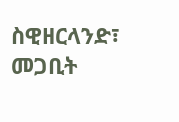ስዊዘርላንድ፣ መጋቢት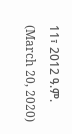11፣ 2012 ዓ.ም. (March 20, 2020)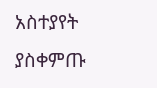አስተያየት ያስቀምጡ